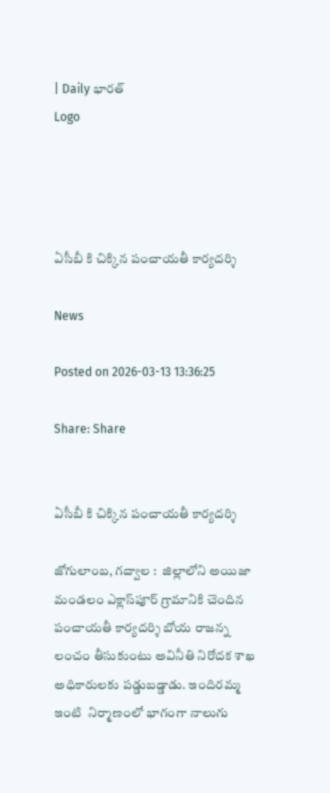| Daily భారత్
Logo




ఏసీబీ కి చిక్కిన పంచాయతీ కార్యదర్శి

News

Posted on 2026-03-13 13:36:25

Share: Share


ఏసీబీ కి చిక్కిన పంచాయతీ కార్యదర్శి

జోగులాంబ, గద్వాల :  జిల్లాలోని అయిజా మండలం ఎక్లాస్‌పూర్‌ గ్రామానికి చెందిన పంచాయతీ కార్యదర్శి బోయ రాజన్న లంచం తీసుకుంటు అవినీతి నిరోదక శాఖ అధికారులకు పడ్డుబడ్డాడు. ఇందిరమ్మ ఇంటి  నిర్మాణంలో భాగంగా నాలుగు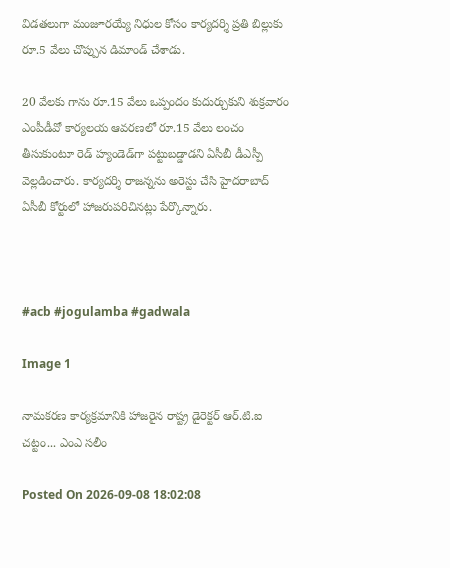విడతలుగా మంజూరయ్యే నిధుల కోసం కార్యదర్శి ప్రతి బిల్లుకు రూ.5 వేలు చొప్పున డిమాండ్‌ చేశాడు.

20 వేలకు గాను రూ.15 వేలు ఒప్పందం కుదుర్చుకుని శుక్రవారం ఎంపీడీవో కార్యలయ ఆవరణలో రూ.15 వేలు లంచం తీసుకుంటూ రెడ్‌ హ్యండెడ్‌గా పట్టుబడ్డాడని ఏసీబీ డీఎస్పీ వెల్లడించారు. కార్యదర్శి రాజన్నను అరెస్టు చేసి హైదరాబాద్‌ ఏసీబీ కోర్టులో హాజరుపరిచినట్లు పేర్కొన్నారు.



#acb #jogulamba #gadwala

Image 1

నామకరణ కార్యక్రమానికి హాజరైన రాష్ట్ర డైరెక్టర్ ఆర్.టి.ఐ చట్టం... ఎంఎ సలీం

Posted On 2026-09-08 18:02:08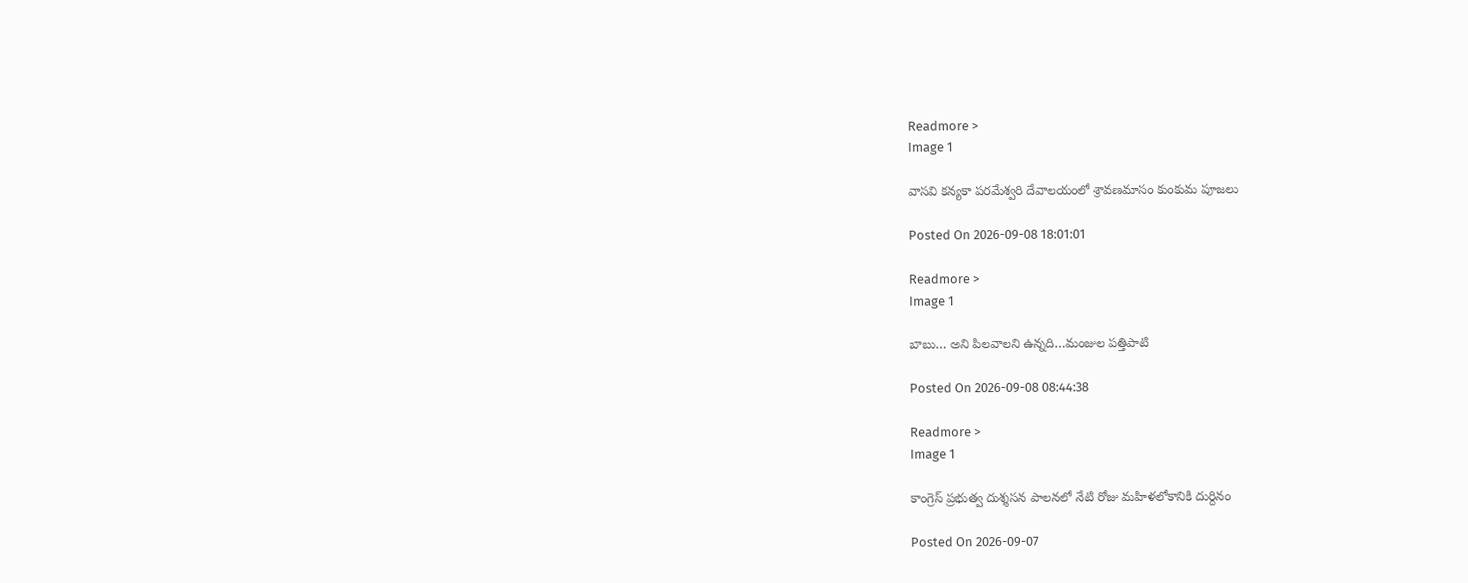Readmore >
Image 1

వాసవి కన్యకా పరమేశ్వరి దేవాలయంలో శ్రావణమాసం కుంకుమ పూజలు

Posted On 2026-09-08 18:01:01

Readmore >
Image 1

బాబు… అని పిలవాలని ఉన్నది…మంజుల పత్తిపాటి

Posted On 2026-09-08 08:44:38

Readmore >
Image 1

కాంగ్రెస్ ప్రభుత్వ దుశ్శసన పాలనలో నేటి రోజు మహిళలోకానికి దుర్దినం

Posted On 2026-09-07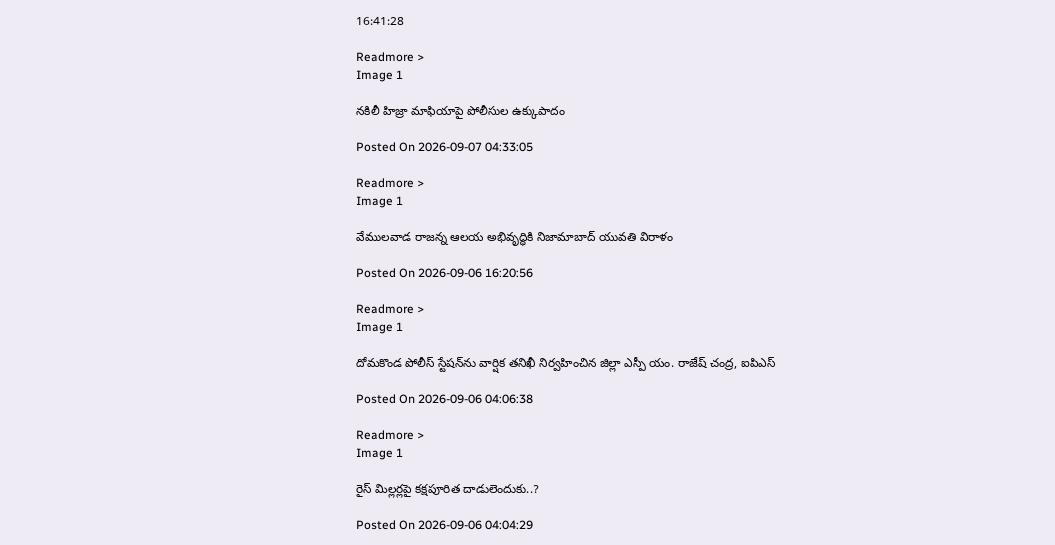16:41:28

Readmore >
Image 1

నకిలీ హిజ్రా మాఫియాపై పోలీసుల ఉక్కుపాదం

Posted On 2026-09-07 04:33:05

Readmore >
Image 1

వేములవాడ రాజన్న ఆలయ అభివృద్ధికి నిజామాబాద్ యువతి విరాళం

Posted On 2026-09-06 16:20:56

Readmore >
Image 1

దోమకొండ పోలీస్ స్టేషన్‌ను వార్షిక తనిఖీ నిర్వహించిన జిల్లా ఎస్పీ యం. రాజేష్ చంద్ర, ఐపిఎస్

Posted On 2026-09-06 04:06:38

Readmore >
Image 1

రైస్ మిల్లర్లపై కక్షపూరిత దాడులెందుకు..?

Posted On 2026-09-06 04:04:29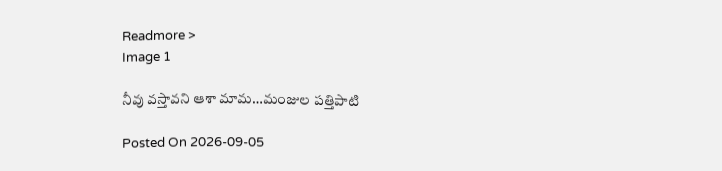Readmore >
Image 1

నీవు వస్తావని ఆశా మామ…మంజుల పత్తిపాటి

Posted On 2026-09-05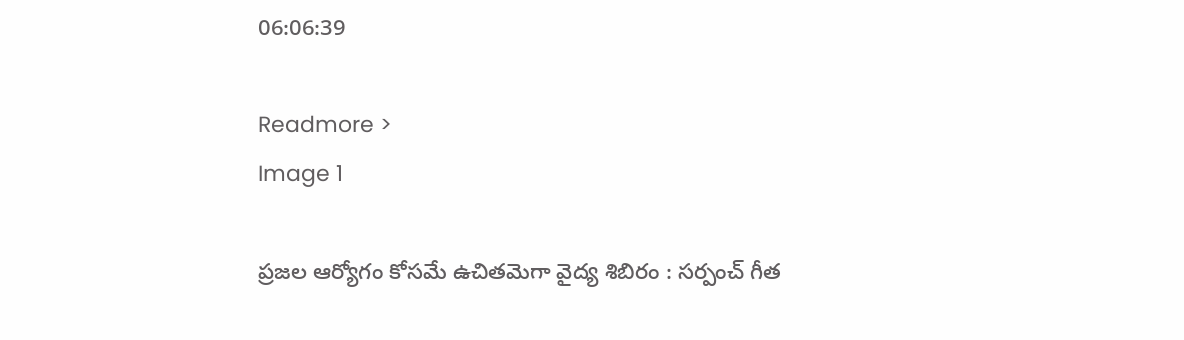06:06:39

Readmore >
Image 1

ప్రజల ఆర్యోగం కోసమే ఉచితమెగా వైద్య శిబిరం : సర్పంచ్ గీత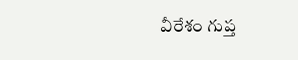వీరేశం గుప్త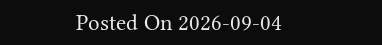Posted On 2026-09-04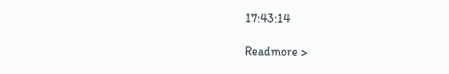17:43:14

Readmore >